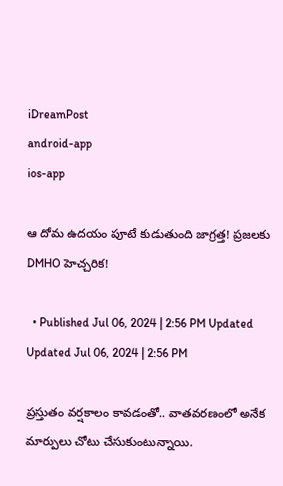iDreamPost
android-app
ios-app

ఆ దోమ ఉదయం పూటే కుడుతుంది జాగ్రత్త! ప్రజలకు DMHO హెచ్చరిక!

  • Published Jul 06, 2024 | 2:56 PM Updated Updated Jul 06, 2024 | 2:56 PM

ప్రస్తుతం వర్షకాలం కావడంతో.. వాతవరణంలో అనేక మార్పులు చోటు చేసుకుంటున్నాయి.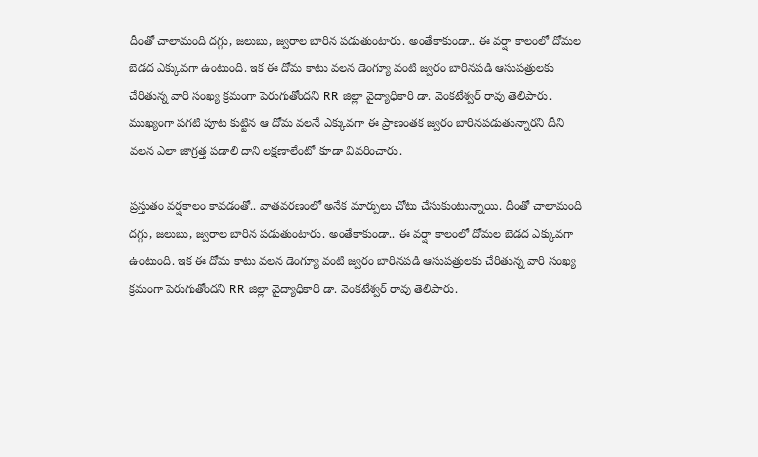దీంతో చాలామంది దగ్గు, జలుబు, జ్వరాల బారిన పడుతుంటారు. అంతేకాకుండా.. ఈ వర్షా కాలంలో దోమల బెడద ఎక్కువగా ఉంటుంది. ఇక ఈ దోమ కాటు వలన డెంగ్యూ వంటి జ్వరం బారినపడి ఆసుపత్రులకు చేరితున్న వారి సంఖ్య క్రమంగా పెరుగుతోందని RR జిల్లా వైద్యాధికారి డా. వెంకటేశ్వర్ రావు తెలిపారు. ముఖ్యంగా పగటి పూట కుట్టిన ఆ దోమ వలనే ఎక్కువగా ఈ ప్రాణంతక జ్వరం బారినపడుతున్నారని దీని వలన ఎలా జాగ్రత్త పడాలి దాని లక్షణాలేంటో కూడా వివరించారు.

ప్రస్తుతం వర్షకాలం కావడంతో.. వాతవరణంలో అనేక మార్పులు చోటు చేసుకుంటున్నాయి. దీంతో చాలామంది దగ్గు, జలుబు, జ్వరాల బారిన పడుతుంటారు. అంతేకాకుండా.. ఈ వర్షా కాలంలో దోమల బెడద ఎక్కువగా ఉంటుంది. ఇక ఈ దోమ కాటు వలన డెంగ్యూ వంటి జ్వరం బారినపడి ఆసుపత్రులకు చేరితున్న వారి సంఖ్య క్రమంగా పెరుగుతోందని RR జిల్లా వైద్యాధికారి డా. వెంకటేశ్వర్ రావు తెలిపారు.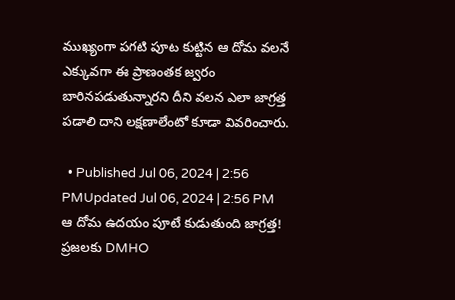ముఖ్యంగా పగటి పూట కుట్టిన ఆ దోమ వలనే ఎక్కువగా ఈ ప్రాణంతక జ్వరం బారినపడుతున్నారని దీని వలన ఎలా జాగ్రత్త పడాలి దాని లక్షణాలేంటో కూడా వివరించారు.

  • Published Jul 06, 2024 | 2:56 PMUpdated Jul 06, 2024 | 2:56 PM
ఆ దోమ ఉదయం పూటే కుడుతుంది జాగ్రత్త!  ప్రజలకు DMHO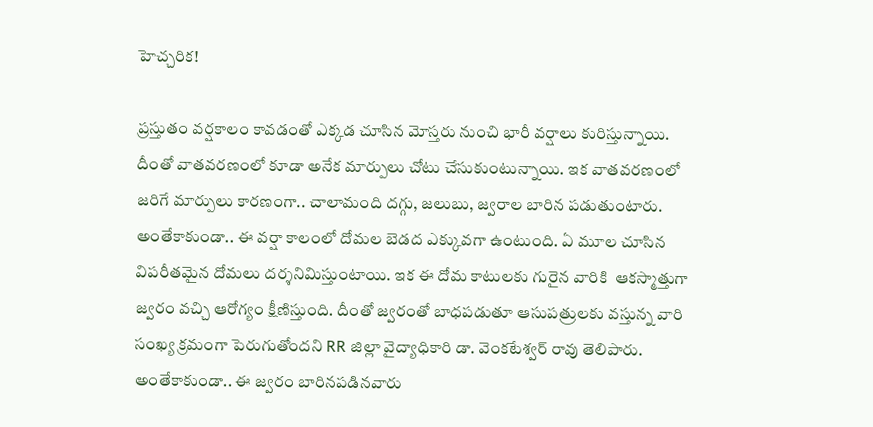హెచ్చరిక!

ప్రస్తుతం వర్షకాలం కావడంతో ఎక్కడ చూసిన మోస్తరు నుంచి భారీ వర్షాలు కురిస్తున్నాయి. దీంతో వాతవరణంలో కూడా అనేక మార్పులు చోటు చేసుకుంటున్నాయి. ఇక వాతవరణంలో జరిగే మార్పులు కారణంగా.. చాలామంది దగ్గు, జలుబు, జ్వరాల బారిన పడుతుంటారు. అంతేకాకుండా.. ఈ వర్షా కాలంలో దోమల బెడద ఎక్కువగా ఉంటుంది. ఏ మూల చూసిన విపరీతమైన దోమలు దర్శనిమిస్తుంటాయి. ఇక ఈ దోమ కాటులకు గురైన వారికి  ఆకస్మాత్తుగా జ్వరం వచ్చి ఆరోగ్యం క్షీణిస్తుంది. దీంతో జ్వరంతో బాధపడుతూ ఆసుపత్రులకు వస్తున్న వారి సంఖ్య క్రమంగా పెరుగుతోందని RR జిల్లా వైద్యాధికారి డా. వెంకటేశ్వర్ రావు తెలిపారు.  అంతేకాకుండా.. ఈ జ్వరం బారినపడినవారు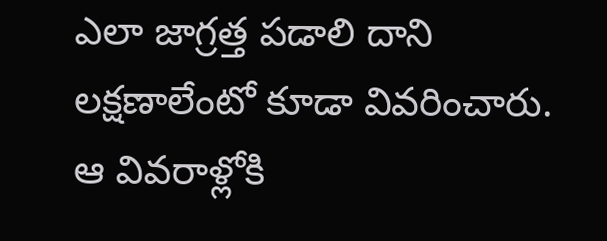ఎలా జాగ్రత్త పడాలి దాని లక్షణాలేంటో కూడా వివరించారు. ఆ వివరాళ్లోకి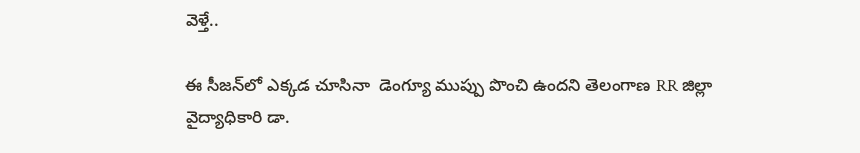వెళ్తే..

ఈ సీజన్‌లో ఎక్కడ చూసినా  డెంగ్యూ ముప్పు పొంచి ఉందని తెలంగాణ RR జిల్లా వైద్యాధికారి డా.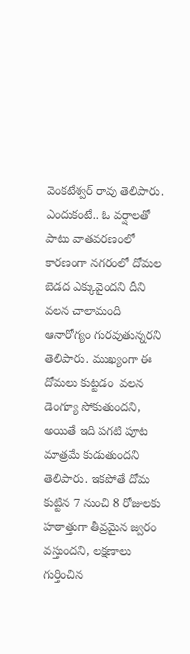వెంకటేశ్వర్ రావు తెలిపారు. ఎందుకంటే.. ఓ వర్షాలతో పాటు వాతవరణంలో కారణంగా నగరంలో దోమల బెడద ఎక్కువైందని దీని వలన చాలామంది ఆనారోగ్యం గురవుతున్నరని తెలిపారు. ముఖ్యంగా ఈ దోమలు కుట్టడం  వలన డెంగ్యూ సోకుతుందని, అయితే ఇది పగటి పూట మాత్రమే కుడుతుందని తెలిపారు. ఇకపోతే దోమ కుట్టిన 7 నుంచి 8 రోజులకు హఠాత్తుగా తీవ్రమైన జ్వరం వస్తుందని, లక్షణాలు గుర్తించిన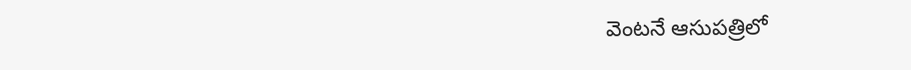వెంటనే ఆసుపత్రిలో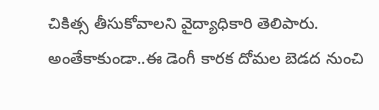చికిత్స తీసుకోవాలని వైద్యాధికారి తెలిపారు. అంతేకాకుండా..ఈ డెంగీ కారక దోమల బెడద నుంచి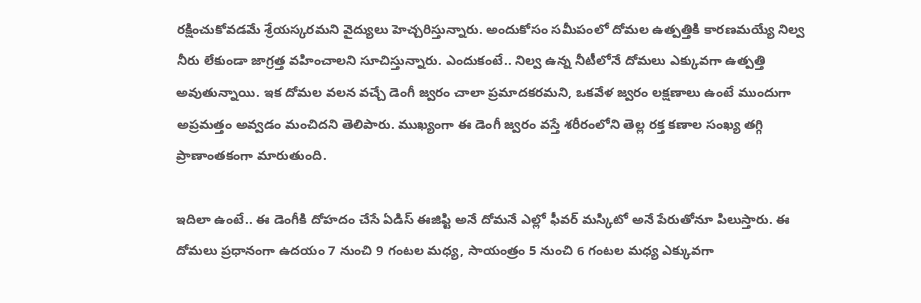రక్షించుకోవడమే శ్రేయస్కరమని వైద్యులు హెచ్చరిస్తున్నారు. అందుకోసం సమీపంలో దోమల ఉత్పత్తికి కారణమయ్యే నిల్వ నీరు లేకుండా జాగ్రత్త వహించాలని సూచిస్తున్నారు. ఎందుకంటే.. నిల్వ ఉన్న నీటీలోనే దోమలు ఎక్కువగా ఉత్పత్తి అవుతున్నాయి. ఇక దోమల వలన వచ్చే డెంగీ జ్వరం చాలా ప్రమాదకరమని, ఒకవేళ జ్వరం లక్షణాలు ఉంటే ముందుగా అప్రమత్తం అవ్వడం మంచిదని తెలిపారు. ముఖ్యంగా ఈ డెంగీ జ్వరం వస్తే శరీరంలోని తెల్ల రక్త కణాల సంఖ్య తగ్గి ప్రాణాంతకంగా మారుతుంది.

ఇదిలా ఉంటే.. ఈ డెంగీకి దోహదం చేసే ఏడిస్‌ ఈజిప్టి అనే దోమనే ఎల్లో ఫీవర్‌ మస్కిటో అనే పేరుతోనూ పిలుస్తారు. ఈ దోమలు ప్రధానంగా ఉదయం 7 నుంచి 9 గంటల మధ్య, సాయంత్రం 5 నుంచి 6 గంటల మధ్య ఎక్కువగా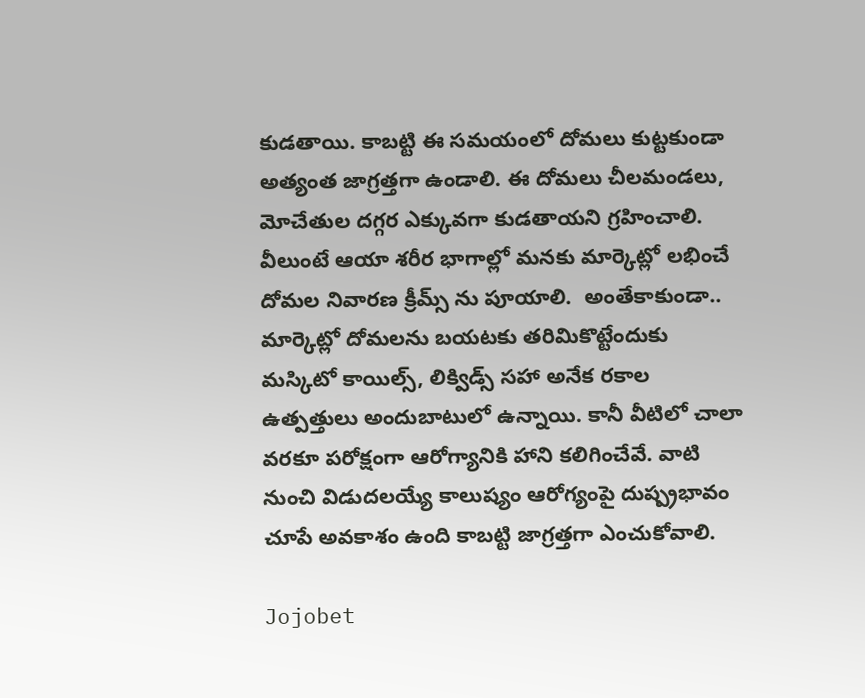కుడతాయి. కాబట్టి ఈ సమయంలో దోమలు కుట్టకుండా అత్యంత జాగ్రత్తగా ఉండాలి. ఈ దోమలు చీలమండలు, మోచేతుల దగ్గర ఎక్కువగా కుడతాయని గ్రహించాలి. వీలుంటే ఆయా శరీర భాగాల్లో మనకు మార్కెట్లో లభించే దోమల నివారణ క్రీమ్స్ ను పూయాలి.  అంతేకాకుండా.. మార్కెట్లో దోమలను బయటకు తరిమికొట్టేందుకు మస్కిటో కాయిల్స్, లిక్విడ్స్‌ సహా అనేక రకాల ఉత్పత్తులు అందుబాటులో ఉన్నాయి. కానీ వీటిలో చాలా వరకూ పరోక్షంగా ఆరోగ్యానికి హాని కలిగించేవే. వాటి నుంచి విడుదలయ్యే కాలుష్యం ఆరోగ్యంపై దుష్ప్రభావం చూపే అవకాశం ఉంది కాబట్టి జాగ్రత్తగా ఎంచుకోవాలి.

Jojobet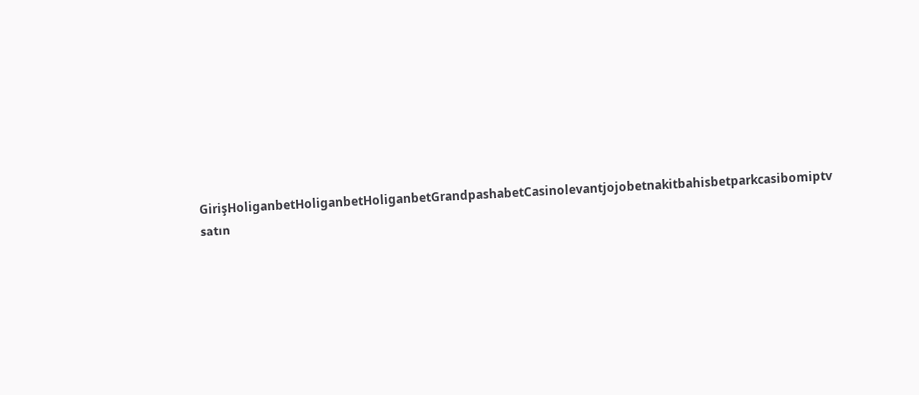GirişHoliganbetHoliganbetHoliganbetGrandpashabetCasinolevantjojobetnakitbahisbetparkcasibomiptv satın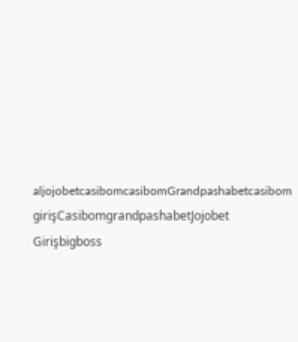aljojobetcasibomcasibomGrandpashabetcasibom girişCasibomgrandpashabetJojobet Girişbigboss